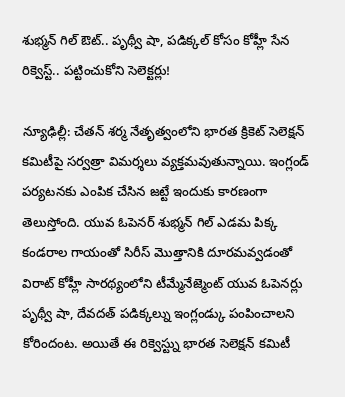శుభ్మన్ గిల్ ఔట్.. పృథ్వీ షా, పడిక్కల్ కోసం కోహ్లీ సేన రిక్వెస్ట్.. పట్టించుకోని సెలెక్టర్లు!

న్యూఢిల్లీ: చేతన్ శర్మ నేతృత్వంలోని భారత క్రికెట్ సెలెక్షన్ కమిటీపై సర్వత్రా విమర్శలు వ్యక్తమవుతున్నాయి. ఇంగ్లండ్ పర్యటనకు ఎంపిక చేసిన జట్టే ఇందుకు కారణంగా తెలుస్తోంది. యువ ఓపెనర్ శుభ్మన్ గిల్ ఎడమ పిక్క కండరాల గాయంతో సిరీస్ మొత్తానికి దూరమవ్వడంతో విరాట్ కోహ్లీ సారథ్యంలోని టీమ్మేనేజ్మెంట్ యువ ఓపెనర్లు పృథ్వీ షా, దేవదత్ పడిక్కల్ను ఇంగ్లండ్కు పంపించాలని కోరిందంట. అయితే ఈ రిక్వెస్ట్ను భారత సెలెక్షన్ కమిటీ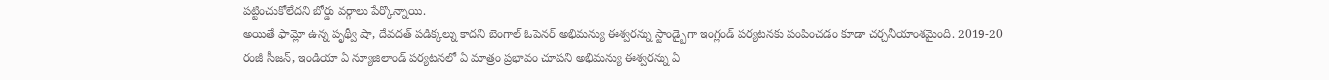పట్టించుకోలేదని బోర్డు వర్గాలు పేర్కొన్నాయి.
అయితే ఫామ్లో ఉన్న పృథ్వీ షా, దేవదత్ పడిక్కల్ను కాదని బెంగాల్ ఓపెనర్ అభిమన్యు ఈశ్వరన్ను స్టాండ్బైగా ఇంగ్లండ్ పర్యటనకు పంపించడం కూడా చర్చనీయాంశమైంది. 2019-20 రంజీ సీజన్, ఇండియా ఏ న్యూజిలాండ్ పర్యటనలో ఏ మాత్రం ప్రభావం చూపని అభిమన్యు ఈశ్వరన్ను ఏ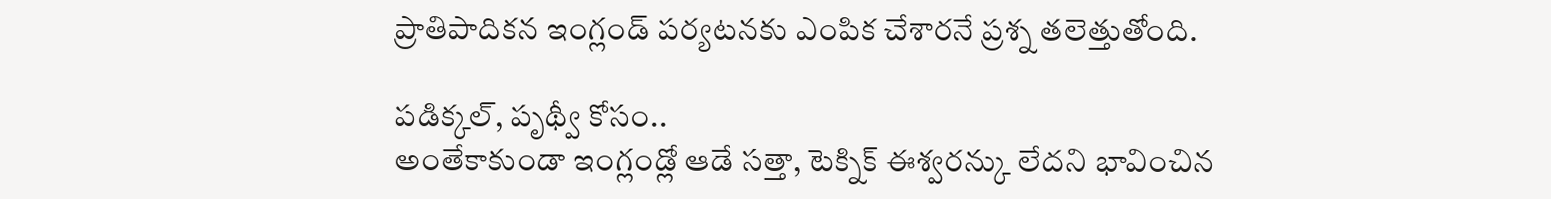ప్రాతిపాదికన ఇంగ్లండ్ పర్యటనకు ఎంపిక చేశారనే ప్రశ్న తలెత్తుతోంది.

పడిక్కల్, పృథ్వీ కోసం..
అంతేకాకుండా ఇంగ్లండ్లో ఆడే సత్తా, టెక్నిక్ ఈశ్వరన్కు లేదని భావించిన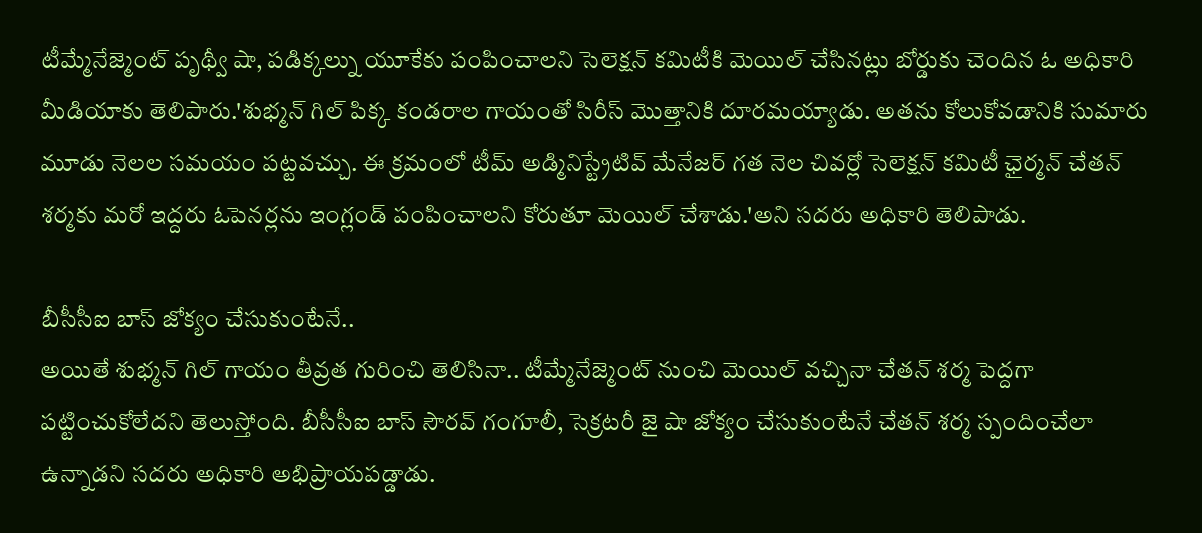టీమ్మేనేజ్మెంట్ పృథ్వీ షా, పడిక్కల్ను యూకేకు పంపించాలని సెలెక్షన్ కమిటీకి మెయిల్ చేసినట్లు బోర్డుకు చెందిన ఓ అధికారి మీడియాకు తెలిపారు.'శుభ్మన్ గిల్ పిక్క కండరాల గాయంతో సిరీస్ మొత్తానికి దూరమయ్యాడు. అతను కోలుకోవడానికి సుమారు మూడు నెలల సమయం పట్టవచ్చు. ఈ క్రమంలో టీమ్ అడ్మినిస్ట్రేటివ్ మేనేజర్ గత నెల చివర్లో సెలెక్షన్ కమిటీ ఛైర్మన్ చేతన్ శర్మకు మరో ఇద్దరు ఓపెనర్లను ఇంగ్లండ్ పంపించాలని కోరుతూ మెయిల్ చేశాడు.'అని సదరు అధికారి తెలిపాడు.

బీసీసీఐ బాస్ జోక్యం చేసుకుంటేనే..
అయితే శుభ్మన్ గిల్ గాయం తీవ్రత గురించి తెలిసినా.. టీమ్మేనేజ్మెంట్ నుంచి మెయిల్ వచ్చినా చేతన్ శర్మ పెద్దగా పట్టించుకోలేదని తెలుస్తోంది. బీసీసీఐ బాస్ సౌరవ్ గంగూలీ, సెక్రటరీ జై షా జోక్యం చేసుకుంటేనే చేతన్ శర్మ స్పందించేలా ఉన్నాడని సదరు అధికారి అభిప్రాయపడ్డాడు.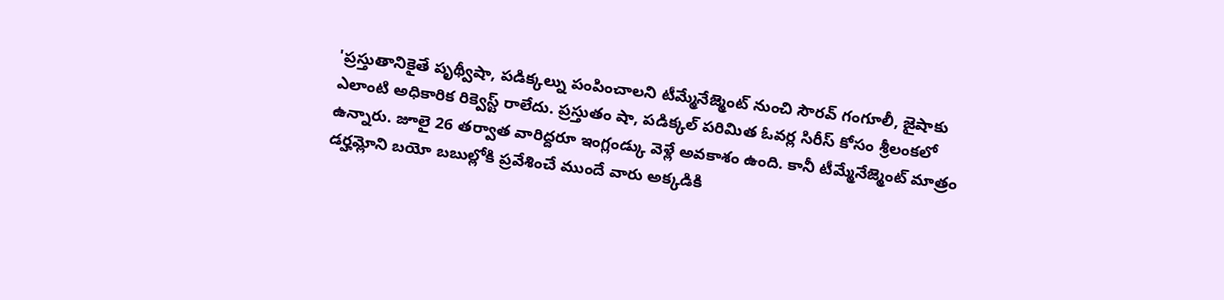'ప్రస్తుతానికైతే పృథ్వీషా, పడిక్కల్ను పంపించాలని టీమ్మేనేజ్మెంట్ నుంచి సౌరవ్ గంగూలీ, జైషాకు ఎలాంటి అధికారిక రిక్వెస్ట్ రాలేదు. ప్రస్తుతం షా, పడిక్కల్ పరిమిత ఓవర్ల సిరీస్ కోసం శ్రీలంకలో ఉన్నారు. జూలై 26 తర్వాత వారిద్దరూ ఇంగ్లండ్కు వెళ్లే అవకాశం ఉంది. కానీ టీమ్మేనేజ్మెంట్ మాత్రం డర్హమ్లోని బయో బబుల్లోకి ప్రవేశించే ముందే వారు అక్కడికి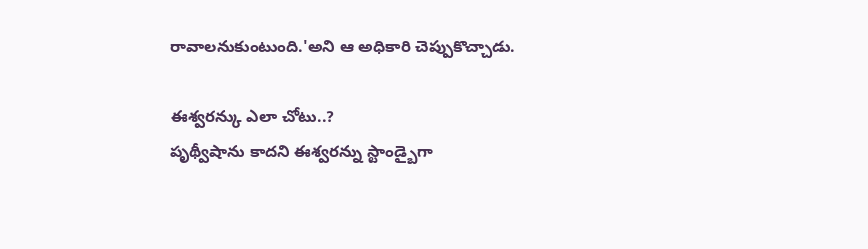రావాలనుకుంటుంది.'అని ఆ అధికారి చెప్పుకొచ్చాడు.

ఈశ్వరన్కు ఎలా చోటు..?
పృథ్వీషాను కాదని ఈశ్వరన్ను స్టాండ్బైగా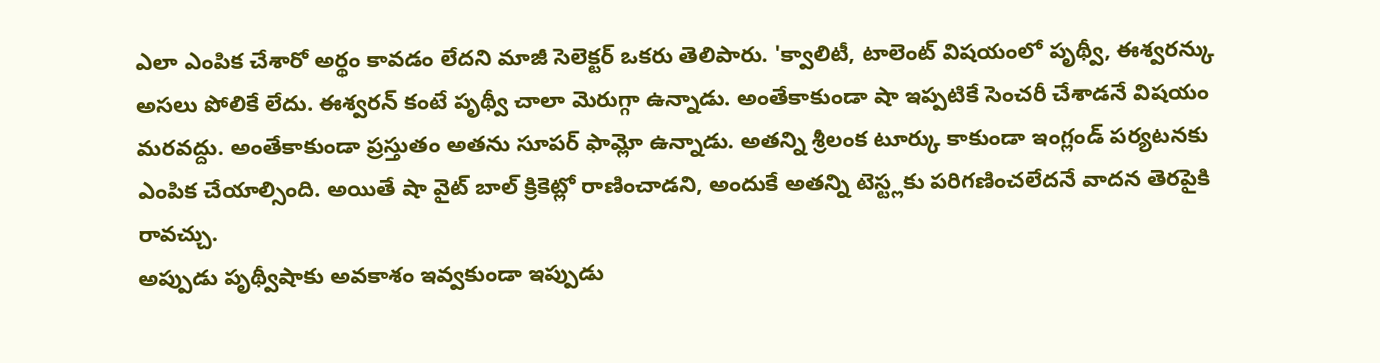ఎలా ఎంపిక చేశారో అర్థం కావడం లేదని మాజీ సెలెక్టర్ ఒకరు తెలిపారు. 'క్వాలిటీ, టాలెంట్ విషయంలో పృథ్వీ, ఈశ్వరన్కు అసలు పోలికే లేదు. ఈశ్వరన్ కంటే పృథ్వీ చాలా మెరుగ్గా ఉన్నాడు. అంతేకాకుండా షా ఇప్పటికే సెంచరీ చేశాడనే విషయం మరవద్దు. అంతేకాకుండా ప్రస్తుతం అతను సూపర్ ఫామ్లో ఉన్నాడు. అతన్ని శ్రీలంక టూర్కు కాకుండా ఇంగ్లండ్ పర్యటనకు ఎంపిక చేయాల్సింది. అయితే షా వైట్ బాల్ క్రికెట్లో రాణించాడని, అందుకే అతన్ని టెస్ట్లకు పరిగణించలేదనే వాదన తెరపైకి రావచ్చు.
అప్పుడు పృథ్వీషాకు అవకాశం ఇవ్వకుండా ఇప్పుడు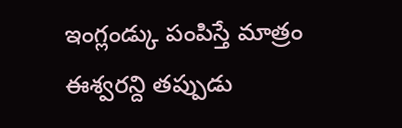ఇంగ్లండ్కు పంపిస్తే మాత్రం ఈశ్వరన్ది తప్పుడు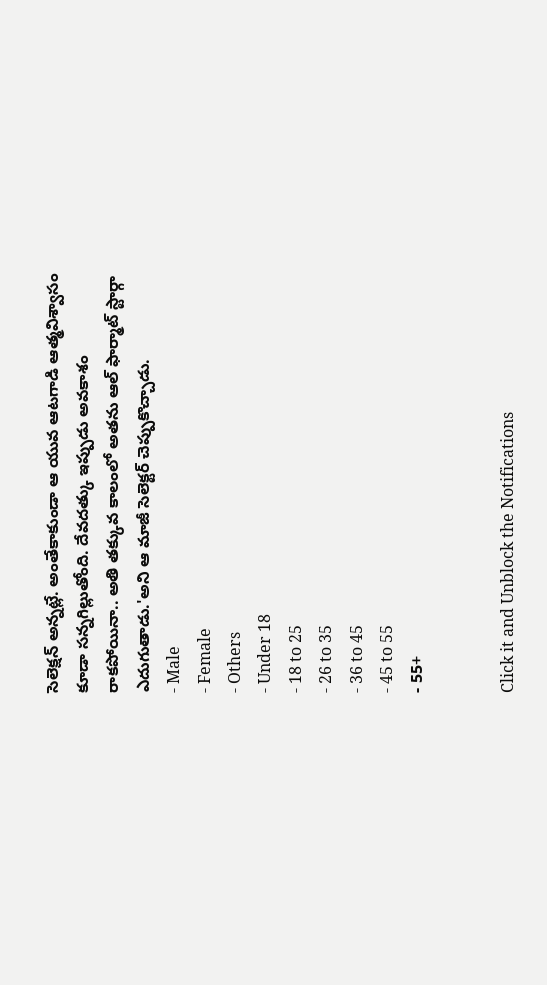సెలెక్షన్ అన్నట్లే. అంతేకాకుండా ఆ యువ ఆటగాడి ఆత్మవిశ్వాసం కూడా సన్నగిల్లుతోంది. దేవదత్కు ఇప్పుడు అవకాశం రాకపోయినా.. అతి తక్కువ కాలంలో అతను ఆల్ ఫార్మాట్ స్టార్గా ఎదుగుతాడు.'అని ఆ మాజీ సెలెక్టర్ చెప్పుకొచ్చాడు.
- Male
- Female
- Others
- Under 18
- 18 to 25
- 26 to 35
- 36 to 45
- 45 to 55
- 55+


Click it and Unblock the Notifications